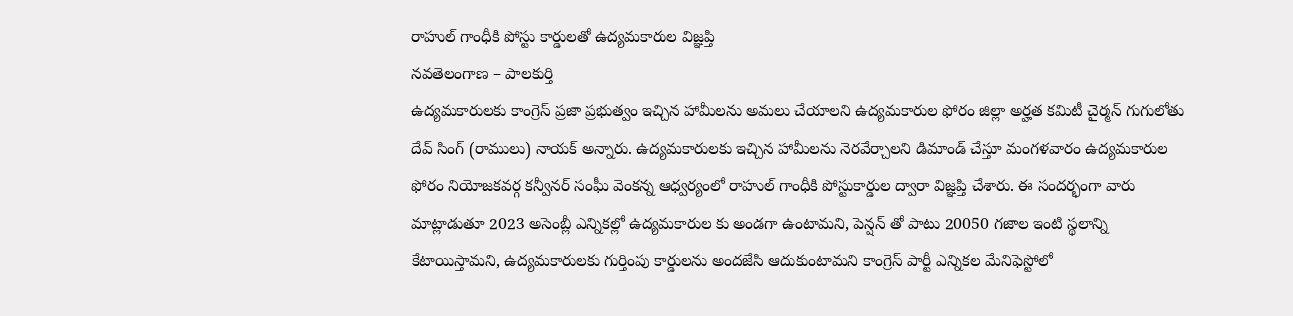రాహుల్ గాంధీకి పోస్టు కార్డులతో ఉద్యమకారుల విజ్ఞప్తి
నవతెలంగాణ – పాలకుర్తి
ఉద్యమకారులకు కాంగ్రెస్ ప్రజా ప్రభుత్వం ఇచ్చిన హామీలను అమలు చేయాలని ఉద్యమకారుల ఫోరం జిల్లా అర్హత కమిటీ చైర్మన్ గుగులోతు దేవ్ సింగ్ (రాములు) నాయక్ అన్నారు. ఉద్యమకారులకు ఇచ్చిన హామీలను నెరవేర్చాలని డిమాండ్ చేస్తూ మంగళవారం ఉద్యమకారుల ఫోరం నియోజకవర్గ కన్వీనర్ సంఘీ వెంకన్న ఆధ్వర్యంలో రాహుల్ గాంధీకి పోస్టుకార్డుల ద్వారా విజ్ఞప్తి చేశారు. ఈ సందర్భంగా వారు మాట్లాడుతూ 2023 అసెంబ్లీ ఎన్నికల్లో ఉద్యమకారుల కు అండగా ఉంటామని, పెన్షన్ తో పాటు 20050 గజాల ఇంటి స్థలాన్ని కేటాయిస్తామని, ఉద్యమకారులకు గుర్తింపు కార్డులను అందజేసి ఆదుకుంటామని కాంగ్రెస్ పార్టీ ఎన్నికల మేనిఫెస్టోలో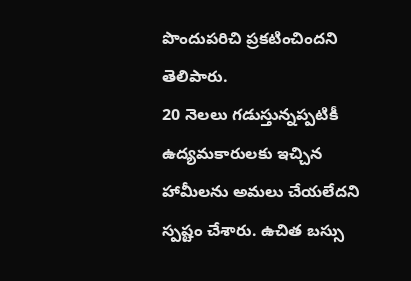పొందుపరిచి ప్రకటించిందని తెలిపారు.
20 నెలలు గడుస్తున్నప్పటికీ ఉద్యమకారులకు ఇచ్చిన హామీలను అమలు చేయలేదని స్పష్టం చేశారు. ఉచిత బస్సు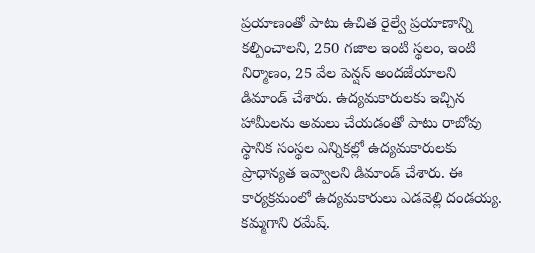ప్రయాణంతో పాటు ఉచిత రైల్వే ప్రయాణాన్ని కల్పించాలని, 250 గజాల ఇంటి స్థలం, ఇంటి నిర్మాణం, 25 వేల పెన్షన్ అందజేయాలని డిమాండ్ చేశారు. ఉద్యమకారులకు ఇచ్చిన హామీలను అమలు చేయడంతో పాటు రాబోవు స్థానిక సంస్థల ఎన్నికల్లో ఉద్యమకారులకు ప్రాధాన్యత ఇవ్వాలని డిమాండ్ చేశారు. ఈ కార్యక్రమంలో ఉద్యమకారులు ఎడవెల్లి దండయ్య. కమ్మగాని రమేష్.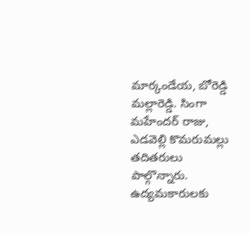మార్కండేయ, బోరెడ్డి మల్లారెడ్డి. సింగా మహేందర్ రాజు, ఎడవెల్లి కొమరుమల్లు తదితరులు పాల్గొన్నారు.
ఉద్యమకారులకు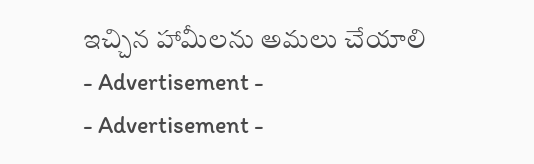ఇచ్చిన హామీలను అమలు చేయాలి
- Advertisement -
- Advertisement -